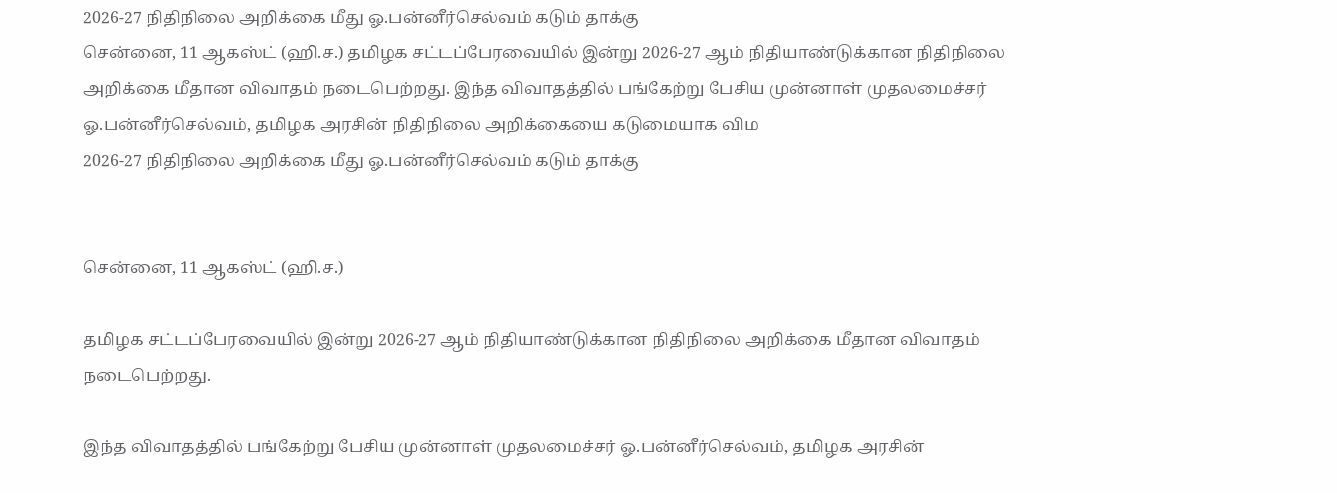2026-27 நிதிநிலை அறிக்கை மீது ஓ.பன்னீர்செல்வம் கடும் தாக்கு
சென்னை, 11 ஆகஸ்ட் (ஹி.ச.) தமிழக சட்டப்பேரவையில் இன்று 2026-27 ஆம் நிதியாண்டுக்கான நிதிநிலை அறிக்கை மீதான விவாதம் நடைபெற்றது. இந்த விவாதத்தில் பங்கேற்று பேசிய முன்னாள் முதலமைச்சர் ஓ.பன்னீர்செல்வம், தமிழக அரசின் நிதிநிலை அறிக்கையை கடுமையாக விம
2026-27 நிதிநிலை அறிக்கை மீது ஓ.பன்னீர்செல்வம் கடும் தாக்கு


சென்னை, 11 ஆகஸ்ட் (ஹி.ச.)

தமிழக சட்டப்பேரவையில் இன்று 2026-27 ஆம் நிதியாண்டுக்கான நிதிநிலை அறிக்கை மீதான விவாதம் நடைபெற்றது.

இந்த விவாதத்தில் பங்கேற்று பேசிய முன்னாள் முதலமைச்சர் ஓ.பன்னீர்செல்வம், தமிழக அரசின்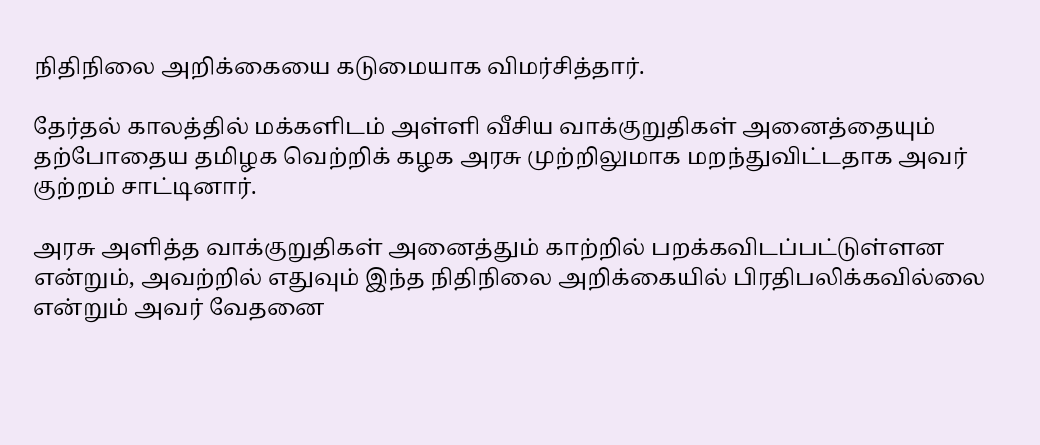நிதிநிலை அறிக்கையை கடுமையாக விமர்சித்தார்.

தேர்தல் காலத்தில் மக்களிடம் அள்ளி வீசிய வாக்குறுதிகள் அனைத்தையும் தற்போதைய தமிழக வெற்றிக் கழக அரசு முற்றிலுமாக மறந்துவிட்டதாக அவர் குற்றம் சாட்டினார்.

அரசு அளித்த வாக்குறுதிகள் அனைத்தும் காற்றில் பறக்கவிடப்பட்டுள்ளன என்றும், அவற்றில் எதுவும் இந்த நிதிநிலை அறிக்கையில் பிரதிபலிக்கவில்லை என்றும் அவர் வேதனை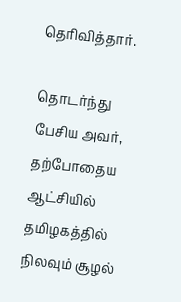தெரிவித்தார்.

தொடர்ந்து பேசிய அவர், தற்போதைய ஆட்சியில் தமிழகத்தில் நிலவும் சூழல்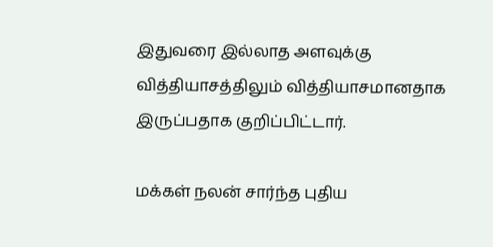இதுவரை இல்லாத அளவுக்கு வித்தியாசத்திலும் வித்தியாசமானதாக இருப்பதாக குறிப்பிட்டார்.

மக்கள் நலன் சார்ந்த புதிய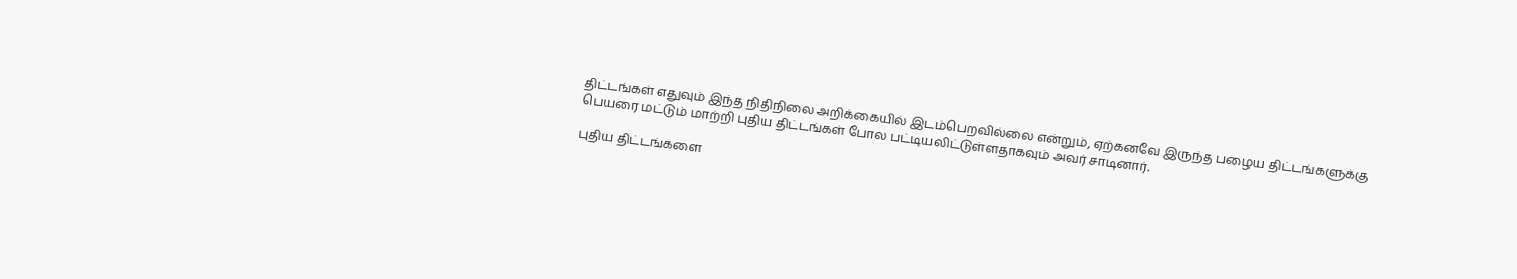திட்டங்கள் எதுவும் இந்த நிதிநிலை அறிக்கையில் இடம்பெறவில்லை என்றும், ஏற்கனவே இருந்த பழைய திட்டங்களுக்கு பெயரை மட்டும் மாற்றி புதிய திட்டங்கள் போல பட்டியலிட்டுள்ளதாகவும் அவர் சாடினார்.

புதிய திட்டங்களை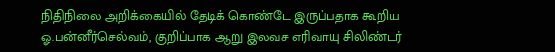நிதிநிலை அறிக்கையில் தேடிக் கொண்டே இருப்பதாக கூறிய ஓ.பன்னீர்செல்வம், குறிப்பாக ஆறு இலவச எரிவாயு சிலிண்டர்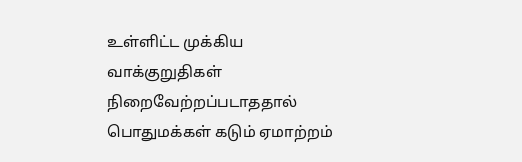உள்ளிட்ட முக்கிய வாக்குறுதிகள் நிறைவேற்றப்படாததால் பொதுமக்கள் கடும் ஏமாற்றம்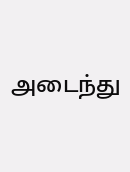அடைந்து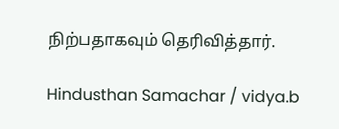நிற்பதாகவும் தெரிவித்தார்.

Hindusthan Samachar / vidya.b